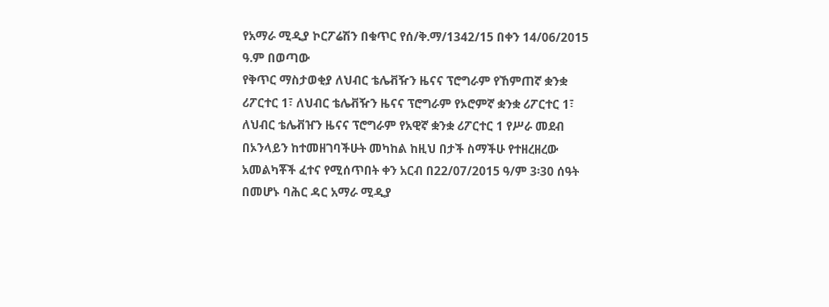የአማራ ሚዲያ ኮርፖሬሽን በቁጥር የሰ/ቅ.ማ/1342/15 በቀን 14/06/2015 ዓ.ም በወጣው
የቅጥር ማስታወቂያ ለህብር ቴሌቭዥን ዜናና ፕሮግራም የኸምጠኛ ቋንቋ ሪፖርተር 1፣ ለህብር ቴሌቭዥን ዜናና ፕሮግራም የኦሮምኛ ቋንቋ ሪፖርተር 1፣ ለህብር ቴሌቭዠን ዜናና ፕሮግራም የአዊኛ ቋንቋ ሪፖርተር 1 የሥራ መደብ በኦንላይን ከተመዘገባችሁት መካከል ከዚህ በታች ስማችሁ የተዘረዘረው አመልካቾች ፈተና የሚሰጥበት ቀን አርብ በ22/07/2015 ዓ/ም 3፡30 ሰዓት በመሆኑ ባሕር ዳር አማራ ሚዲያ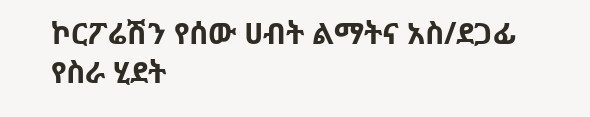ኮርፖሬሽን የሰው ሀብት ልማትና አስ/ደጋፊ የስራ ሂደት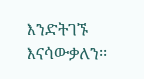እንድትገኙ እናሳውቃለን፡፡